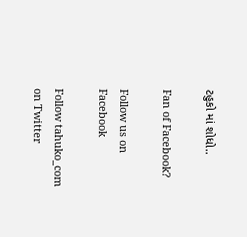ટહુકો માં શોધો..

Fan of Facebook?

Follow us on Facebook

Follow tahuko_com on Twitter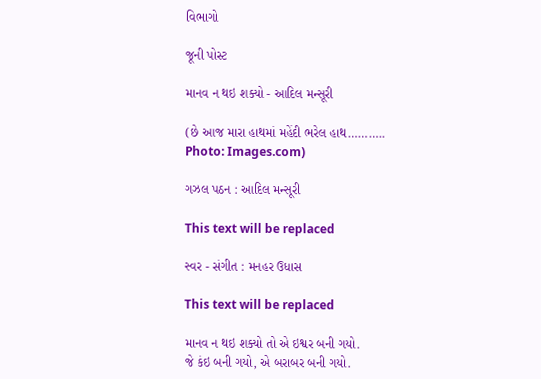વિભાગો

જૂની પોસ્ટ

માનવ ન થઇ શક્યો - આદિલ મન્સૂરી

(છે આજ મારા હાથમાં મહેંદી ભરેલ હાથ………..  Photo: Images.com)

ગઝલ પઠન : આદિલ મન્સૂરી

This text will be replaced

સ્વર - સંગીત : મનહર ઉધાસ

This text will be replaced

માનવ ન થઇ શક્યો તો એ ઇશ્વર બની ગયો.
જે કંઇ બની ગયો, એ બરાબર બની ગયો.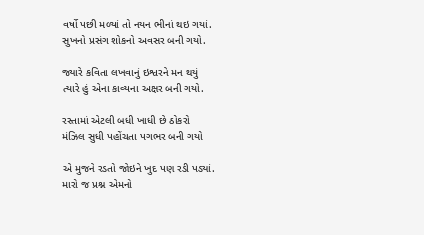વર્ષો પછી મળ્યાં તો નયન ભીનાં થઇ ગયાં.
સુખનો પ્રસંગ શોકનો અવસર બની ગયો.

જ્યારે કવિતા લખવાનું ઇશ્વરને મન થયું
ત્યારે હું એના કાવ્યના અક્ષર બની ગયો.

રસ્તામાં એટલી બધી ખાધી છે ઠોકરો
મંઝિલ સુધી પહોંચતા પગભર બની ગયો

એ મુજને રડતો જોઇને ખુદ પણ રડી પડ્યાં.
મારો જ પ્રશ્ન એમનો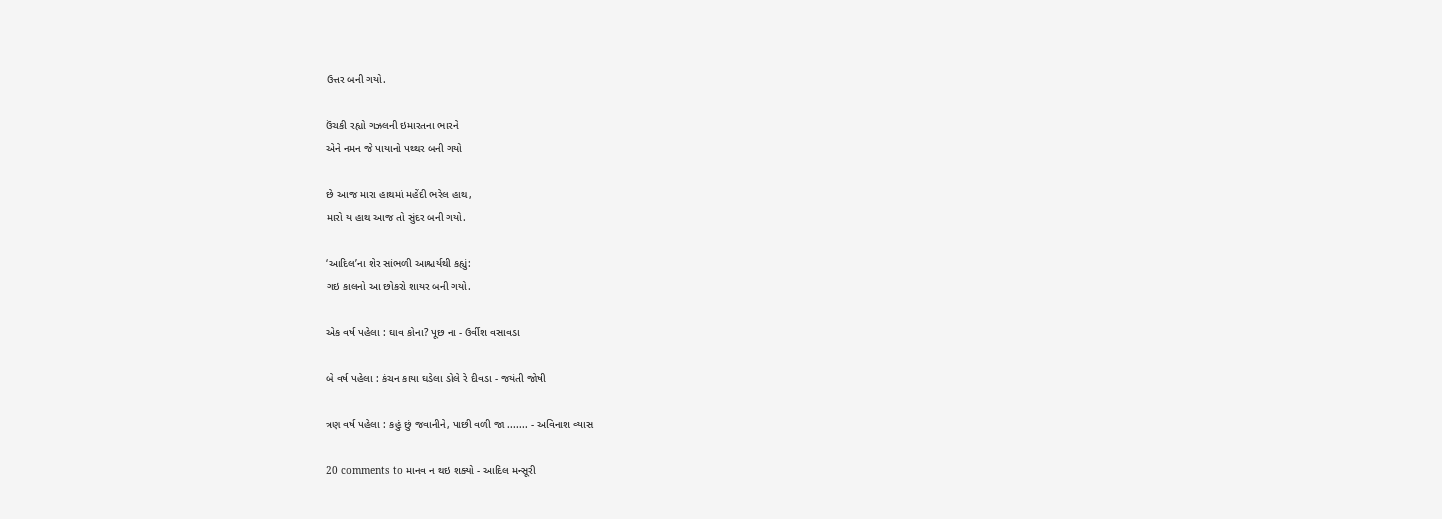ઉત્તર બની ગયો.

ઉંચકી રહ્યો ગઝલની ઇમારતના ભારને
એને નમન જે પાયાનો પથ્થર બની ગયો

છે આજ મારા હાથમાં મહેંદી ભરેલ હાથ,
મારો ય હાથ આજ તો સુંદર બની ગયો.

‘આદિલ’ના શેર સાંભળી આશ્ચર્યથી કહ્યું:
ગઇ કાલનો આ છોકરો શાયર બની ગયો.

એક વર્ષ પહેલા : ઘાવ કોના? પૂછ ના - ઉર્વીશ વસાવડા

બે વર્ષ પહેલા : કંચન કાયા ઘડેલા ડોલે રે દીવડા - જયંતી જોષી

ત્રણ વર્ષ પહેલા : કહું છું જવાનીને, પાછી વળી જા ....... - અવિનાશ વ્યાસ

20 comments to માનવ ન થઇ શક્યો - આદિલ મન્સૂરી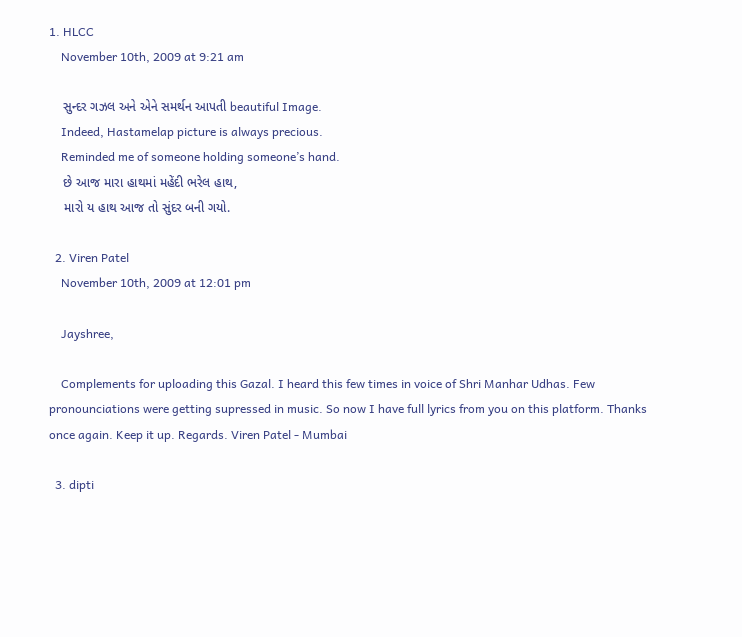1. HLCC
    November 10th, 2009 at 9:21 am

    સુન્દર ગઝલ અને એને સમર્થન આપતી beautiful Image.
    Indeed, Hastamelap picture is always precious.
    Reminded me of someone holding someone’s hand.
    છે આજ મારા હાથમાં મહેંદી ભરેલ હાથ,
    મારો ય હાથ આજ તો સુંદર બની ગયો.

  2. Viren Patel
    November 10th, 2009 at 12:01 pm

    Jayshree,

    Complements for uploading this Gazal. I heard this few times in voice of Shri Manhar Udhas. Few pronounciations were getting supressed in music. So now I have full lyrics from you on this platform. Thanks once again. Keep it up. Regards. Viren Patel - Mumbai

  3. dipti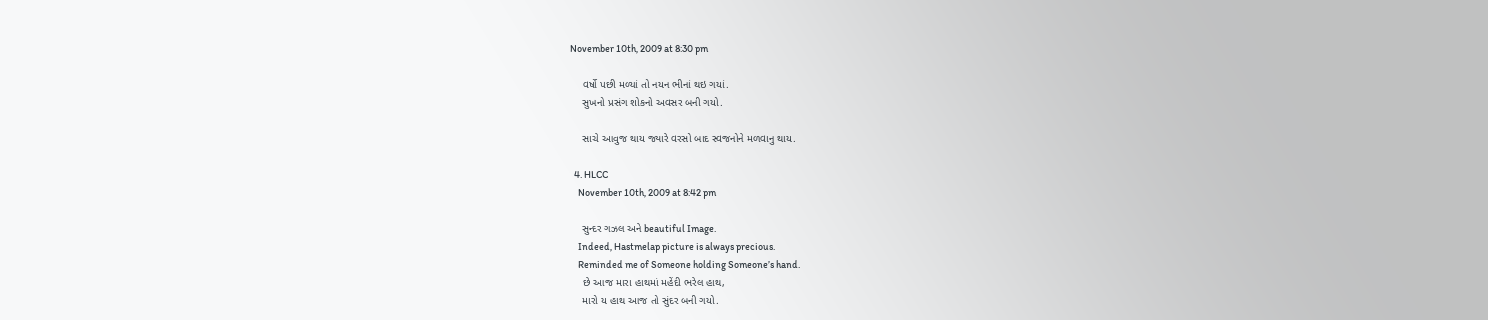November 10th, 2009 at 8:30 pm

    વર્ષો પછી મળ્યાં તો નયન ભીનાં થઇ ગયાં.
    સુખનો પ્રસંગ શોકનો અવસર બની ગયો.

    સાચે આવુજ થાય જ્યારે વરસો બાદ સ્વજનોને મળવાનુ થાય.

  4. HLCC
    November 10th, 2009 at 8:42 pm

    સુન્દર ગઝલ અને beautiful Image.
    Indeed, Hastmelap picture is always precious.
    Reminded me of Someone holding Someone’s hand.
    છે આજ મારા હાથમાં મહેંદી ભરેલ હાથ,
    મારો ય હાથ આજ તો સુંદર બની ગયો.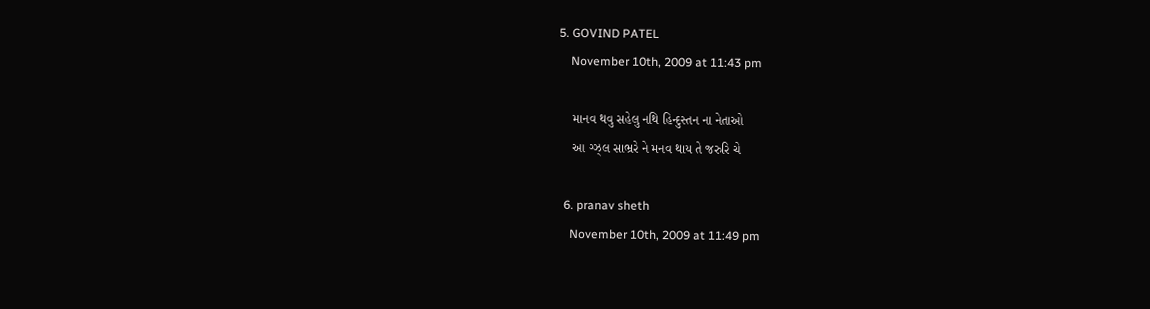5. GOVIND PATEL
    November 10th, 2009 at 11:43 pm

    માનવ થવુ સહેલુ નથિ હિન્દુસ્તન ના નેતાઓ
    આ ગ્ઝ્લ સાભ્રરે ને મનવ થાય તે જરુરિ ચે

  6. pranav sheth
    November 10th, 2009 at 11:49 pm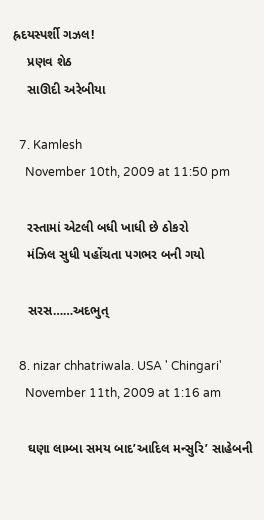હ્રદયસ્પર્શી ગઝલ!
    પ્રણવ શેઠ
    સાઊદી અરેબીયા

  7. Kamlesh
    November 10th, 2009 at 11:50 pm

    રસ્તામાં એટલી બધી ખાધી છે ઠોકરો
    મંઝિલ સુધી પહોંચતા પગભર બની ગયો

    સરસ……અદભુત્

  8. nizar chhatriwala. USA ' Chingari'
    November 11th, 2009 at 1:16 am

    ઘણા લામ્બા સમય બાદ’આદિલ મન્સુરિ’ સાહેબની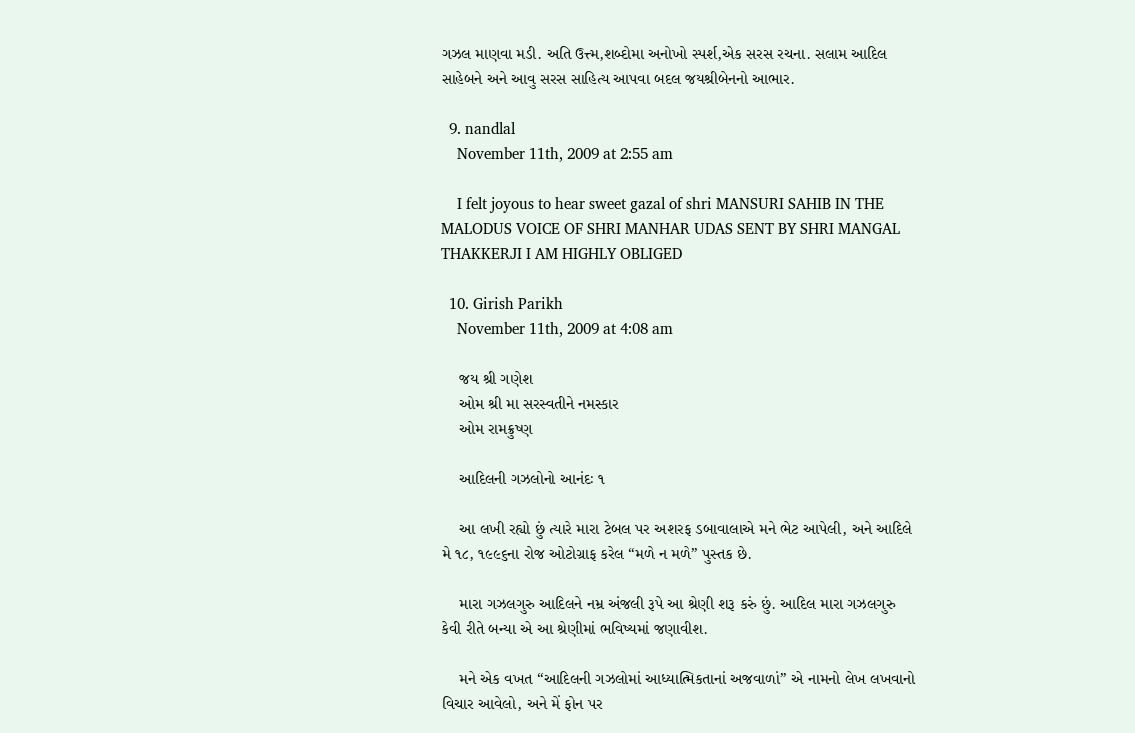ગઝલ માણવા મડી. અતિ ઉત્ત્મ,શબ્દોમા અનોખો સ્પર્શ,એક સરસ રચના. સલામ આદિલ સાહેબને અને આવુ સરસ સાહિત્ય આપવા બદલ જયશ્રીબેનનો આભાર.

  9. nandlal
    November 11th, 2009 at 2:55 am

    I felt joyous to hear sweet gazal of shri MANSURI SAHIB IN THE MALODUS VOICE OF SHRI MANHAR UDAS SENT BY SHRI MANGAL THAKKERJI I AM HIGHLY OBLIGED

  10. Girish Parikh
    November 11th, 2009 at 4:08 am

    જય શ્રી ગણેશ
    ઓમ શ્રી મા સરસ્વતીને નમસ્કાર
    ઓમ રામક્રુષ્ણ

    આદિલની ગઝલોનો આનંદઃ ૧

    આ લખી રહ્યો છું ત્યારે મારા ટેબલ પર અશરફ ડબાવાલાએ મને ભેટ આપેલી, અને આદિલે મે ૧૮, ૧૯૯૬ના રોજ ઓટોગ્રાફ કરેલ “મળે ન મળે” પુસ્તક છે.

    મારા ગઝલગુરુ આદિલને નમ્ર અંજલી રૂપે આ શ્રેણી શરૂ કરું છું. આદિલ મારા ગઝલગુરુ કેવી રીતે બન્યા એ આ શ્રેણીમાં ભવિષ્યમાં જણાવીશ.

    મને એક વખત “આદિલની ગઝલોમાં આધ્યાત્મિકતાનાં અજવાળાં” એ નામનો લેખ લખવાનો વિચાર આવેલો, અને મેં ફોન પર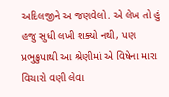અદિલજીને અ જણવેલો. એ લેખ તો હું હજુ સુધી લખી શક્યો નથી, પણ પ્રભુક્રુપાથી આ શ્રેણીમાં એ વિષેના મારા વિચારો વણી લેવા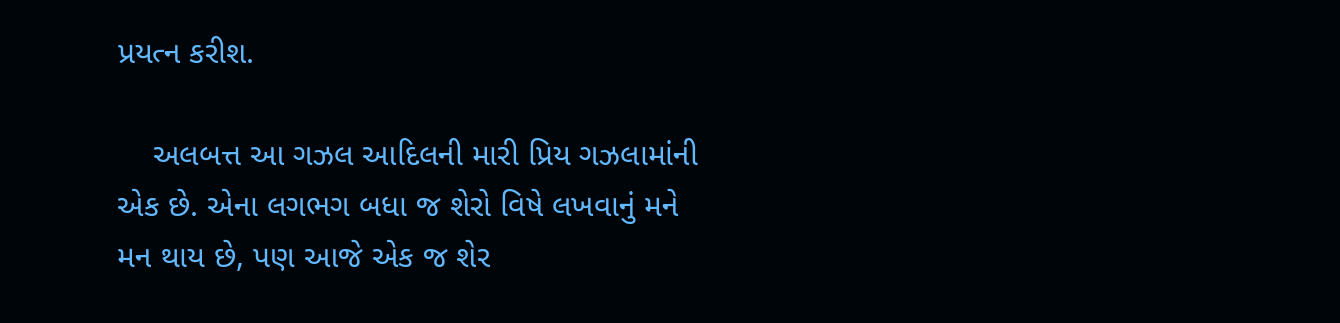પ્રયત્ન કરીશ.

    અલબત્ત આ ગઝલ આદિલની મારી પ્રિય ગઝલામાંની એક છે. એના લગભગ બધા જ શેરો વિષે લખવાનું મને મન થાય છે, પણ આજે એક જ શેર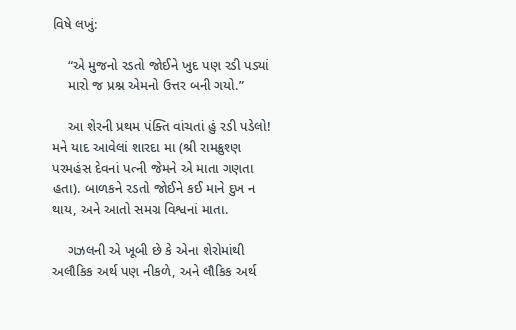વિષે લખું:

    “એ મુજનો રડતો જોઈને ખુદ પણ રડી પડ્યાં
    મારો જ પ્રશ્ન એમનો ઉત્તર બની ગયો.”

    આ શેરની પ્રથમ પંક્તિ વાંચતાં હું રડી પડેલો! મને યાદ આવેલાં શારદા મા (શ્રી રામક્રુશ્ણ પરમહંસ દેવનાં પત્ની જેમને એ માતા ગણતા હતા). બાળકને રડતો જોઈને કઈ માને દુખ ન થાય, અને આતો સમગ્ર વિશ્વનાં માતા.

    ગઝલની એ ખૂબી છે કે એના શેરોમાંથી અલૌકિક અર્થ પણ નીકળે, અને લૌકિક અર્થ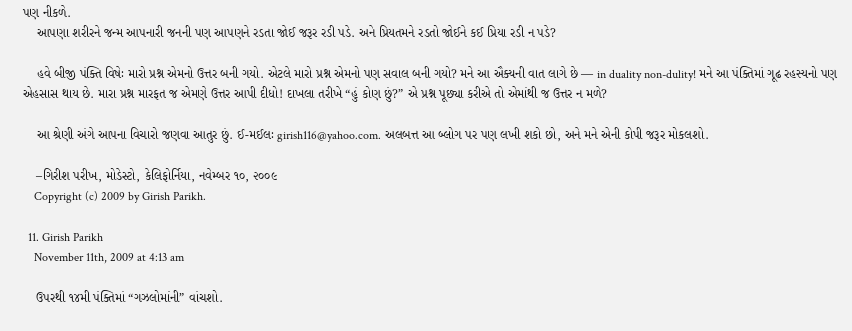પણ નીકળે.
    આપણા શરીરને જન્મ આપનારી જનની પણ આપણને રડતા જોઈ જરૂર રડી પડે. અને પ્રિયતમને રડતો જોઈને કઈ પ્રિયા રડી ન પડે?

    હવે બીજી પંક્તિ વિષેઃ મારો પ્રશ્ન એમનો ઉત્તર બની ગયો. એટલે મારો પ્રશ્ન એમનો પણ સવાલ બની ગયો? મને આ ઐક્યની વાત લાગે છે — in duality non-dulity! મને આ પંક્તિમાં ગૂઢ રહસ્યનો પણ એહસાસ થાય છે. મારા પ્રશ્ન મારફત જ એમણે ઉત્તર આપી દીધો! દાખલા તરીખે “હું કોણ છું?” એ પ્રશ્ન પૂછ્યા કરીએ તો એમાંથી જ ઉત્તર ન મળે?

    આ શ્રેણી અંગે આપના વિચારો જણવા આતુર છું. ઈ-મઈલઃ girish116@yahoo.com. અલબત્ત આ બ્લોગ પર પણ લખી શકો છો, અને મને એની કોપી જરૂર મોકલશો.

    –ગિરીશ પરીખ, મોડેસ્ટો, કેલિફોર્નિયા, નવેમ્બર ૧૦, ૨૦૦૯
    Copyright (c) 2009 by Girish Parikh.

  11. Girish Parikh
    November 11th, 2009 at 4:13 am

    ઉપરથી ૧૪મી પંક્તિમાં “ગઝલોમાંની” વાંચશો.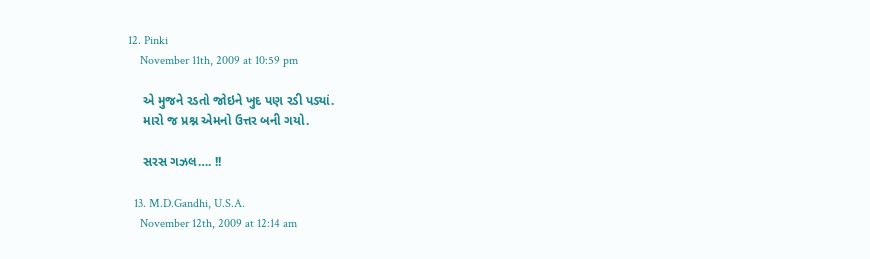12. Pinki
    November 11th, 2009 at 10:59 pm

    એ મુજને રડતો જોઇને ખુદ પણ રડી પડ્યાં.
    મારો જ પ્રશ્ન એમનો ઉત્તર બની ગયો.

    સરસ ગઝલ…. !!

  13. M.D.Gandhi, U.S.A.
    November 12th, 2009 at 12:14 am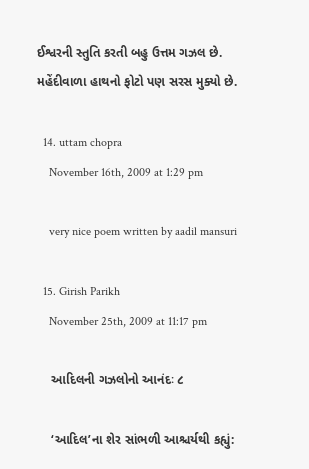ઈશ્વરની સ્તુતિ કરતી બહુ ઉત્તમ ગઝલ છે. મહેંદીવાળા હાથનો ફોટો પણ સરસ મુક્યો છે.

  14. uttam chopra
    November 16th, 2009 at 1:29 pm

    very nice poem written by aadil mansuri

  15. Girish Parikh
    November 25th, 2009 at 11:17 pm

    આદિલની ગઝલોનો આનંદઃ ૮

    ‘આદિલ’ના શેર સાંભળી આશ્ચર્યથી કહ્યું: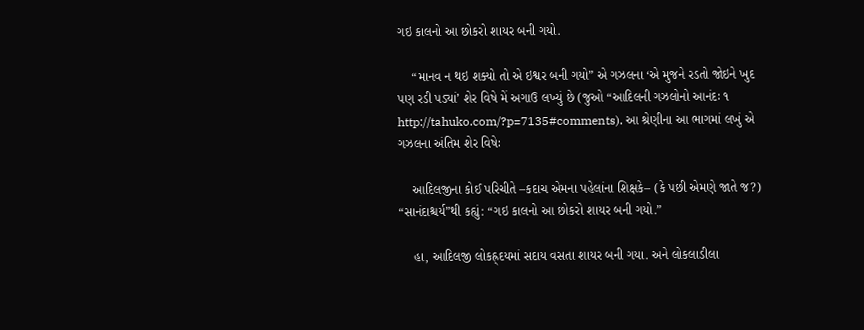ગઇ કાલનો આ છોકરો શાયર બની ગયો.

    “માનવ ન થઇ શક્યો તો એ ઇશ્વર બની ગયો” એ ગઝલના ‘એ મુજને રડતો જોઇને ખુદ પણ રડી પડ્યાં’ શેર વિષે મેં અગાઉ લખ્યું છે (જુઓ “આદિલની ગઝલોનો આનંદઃ ૧ http://tahuko.com/?p=7135#comments). આ શ્રેણીના આ ભાગમાં લખું એ ગઝલના અંતિમ શેર વિષેઃ

    આદિલજીના કોઈ પરિચીતે –કદાચ એમના પહેલાંના શિક્ષકે– (કે પછી એમણે જાતે જ?) “સાનંદાશ્ચર્ય”થી કહ્યું: “ગઇ કાલનો આ છોકરો શાયર બની ગયો.”

    હા, આદિલજી લોકહ્ર્દયમાં સદાય વસતા શાયર બની ગયા. અને લોકલાડીલા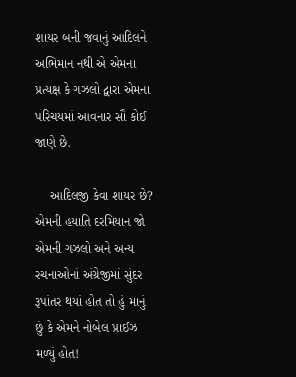શાયર બની જવાનું આદિલને અભિમાન નથી એ એમના પ્રત્યક્ષ કે ગઝલો દ્વારા એમના પરિચયમાં આવનાર સૌ કોઈ જાણે છે.

    આદિલજી કેવા શાયર છે? એમની હયાતિ દરમિયાન જો એમની ગઝલો અને અન્ય રચનાઓનાં અંગ્રેજીમાં સુંદર રૂપાંતર થયાં હોત તો હું માનું છું કે એમને નોબેલ પ્રાઈઝ મળ્યું હોત!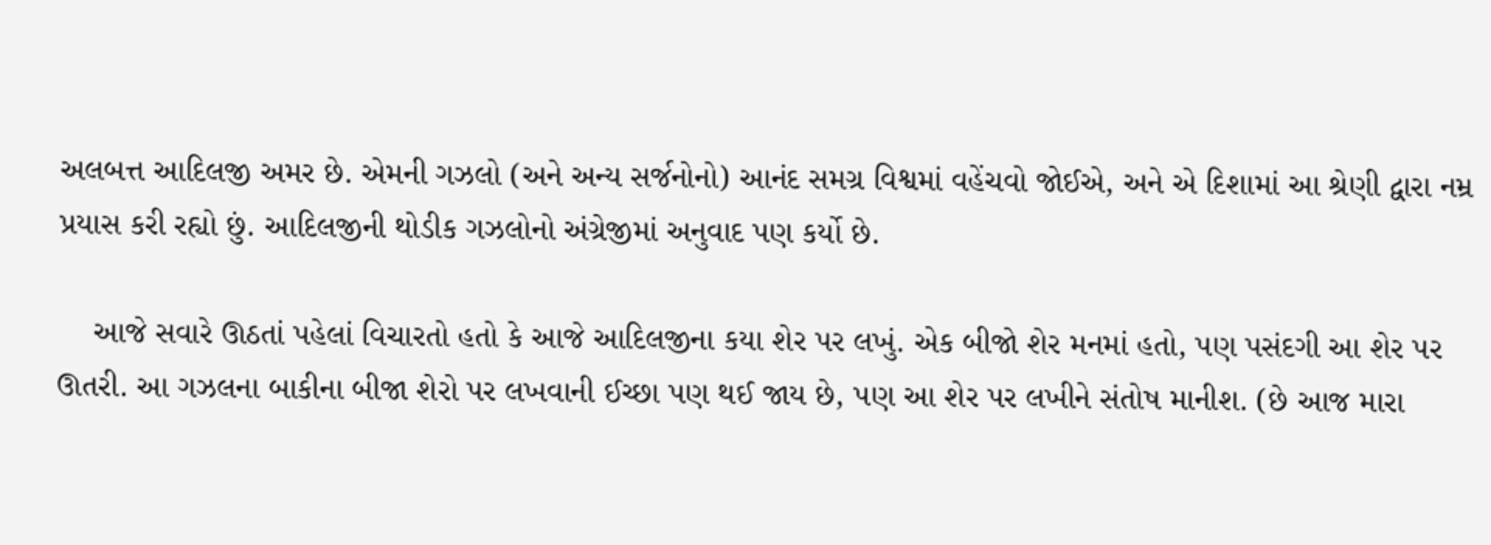અલબત્ત આદિલજી અમર છે. એમની ગઝલો (અને અન્ય સર્જનોનો) આનંદ સમગ્ર વિશ્વમાં વહેંચવો જોઈએ, અને એ દિશામાં આ શ્રેણી દ્વારા નમ્ર પ્રયાસ કરી રહ્યો છું. આદિલજીની થોડીક ગઝલોનો અંગ્રેજીમાં અનુવાદ પણ કર્યો છે.

    આજે સવારે ઊઠતાં પહેલાં વિચારતો હતો કે આજે આદિલજીના કયા શેર પર લખું. એક બીજો શેર મનમાં હતો, પણ પસંદગી આ શેર પર ઊતરી. આ ગઝલના બાકીના બીજા શેરો પર લખવાની ઈચ્છા પણ થઈ જાય છે, પણ આ શેર પર લખીને સંતોષ માનીશ. (છે આજ મારા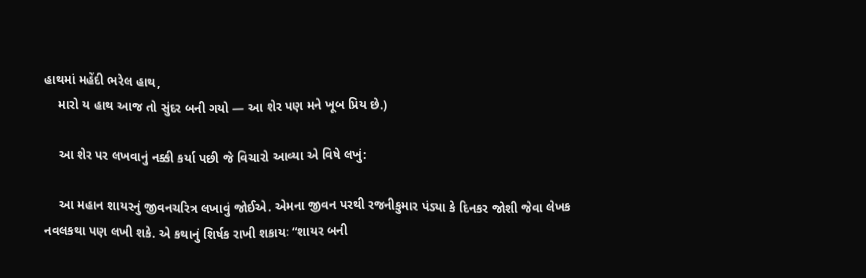હાથમાં મહેંદી ભરેલ હાથ,
    મારો ય હાથ આજ તો સુંદર બની ગયો — આ શેર પણ મને ખૂબ પ્રિય છે.)

    આ શેર પર લખવાનું નક્કી કર્યા પછી જે વિચારો આવ્યા એ વિષે લખું:

    આ મહાન શાયરનું જીવનચરિત્ર લખાવું જોઈએ. એમના જીવન પરથી રજનીકુમાર પંડ્યા કે દિનકર જોશી જેવા લેખક નવલકથા પણ લખી શકે. એ કથાનું શિર્ષક રાખી શકાયઃ “શાયર બની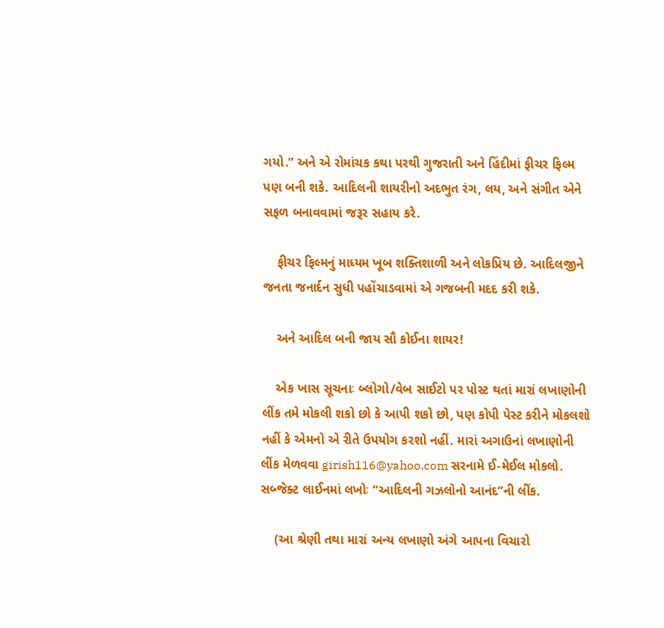ગયો.” અને એ રોમાંચક કથા પરથી ગુજરાતી અને હિંદીમાં ફીચર ફિલ્મ પણ બની શકે. આદિલની શાયરીનો અદભુત રંગ, લય, અને સંગીત એને સફળ બનાવવામાં જરૂર સહાય કરે.

    ફીચર ફિલ્મનું માધ્યમ ખૂબ શક્તિશાળી અને લોકપ્રિય છે. આદિલજીને જનતા જનાર્દન સુધી પહોંચાડવામાં એ ગજબની મદદ કરી શકે.

    અને આદિલ બની જાય સૌ કોઈના શાયર!

    એક ખાસ સૂચનાઃ બ્લોગો/વેબ સાઈટો પર પોસ્ટ થતાં મારાં લખાણોની લીંક તમે મોકલી શકો છો કે આપી શકો છો, પણ કોપી પેસ્ટ કરીને મોકલશો નહીં કે એમનો એ રીતે ઉપયોગ કરશો નહીં. મારાં અગાઉનાં લખાણોની લીંક મેળવવા girish116@yahoo.com સરનામે ઈ-મેઈલ મોકલો. સબ્જેક્ટ લાઈનમાં લખોઃ “આદિલની ગઝલોનો આનંદ”ની લીંક.

    (આ શ્રેણી તથા મારાં અન્ય લખાણો અંગે આપના વિચારો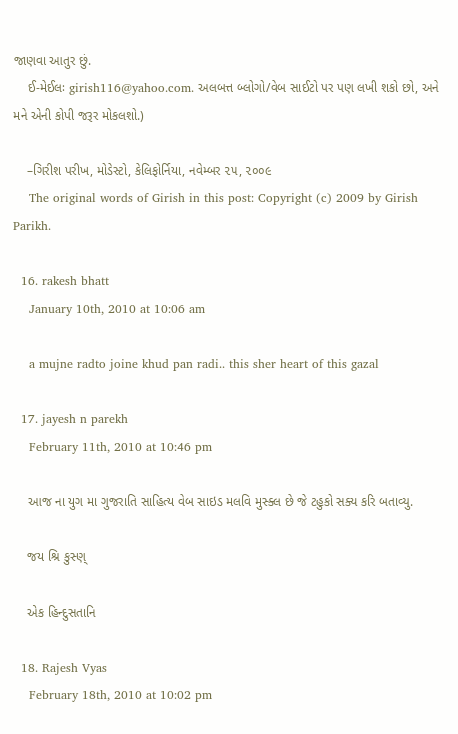જાણવા આતુર છું.
    ઈ-મેઈલઃ girish116@yahoo.com. અલબત્ત બ્લોગો/વેબ સાઈટો પર પણ લખી શકો છો, અને મને એની કોપી જરૂર મોકલશો.)

    –ગિરીશ પરીખ, મોડેસ્ટો, કેલિફોર્નિયા, નવેમ્બર ૨૫, ૨૦૦૯
    The original words of Girish in this post: Copyright (c) 2009 by Girish Parikh.

  16. rakesh bhatt
    January 10th, 2010 at 10:06 am

    a mujne radto joine khud pan radi.. this sher heart of this gazal

  17. jayesh n parekh
    February 11th, 2010 at 10:46 pm

    આજ ના યુગ મા ગુજરાતિ સાહિત્ય વેબ સાઇડ મલવિ મુસ્ક્લ છે જે ટહુકો સક્ય કરિ બતાવ્યુ.

    જય શ્રિ કુસ્ણ્

    એક હિન્દુસતાનિ

  18. Rajesh Vyas
    February 18th, 2010 at 10:02 pm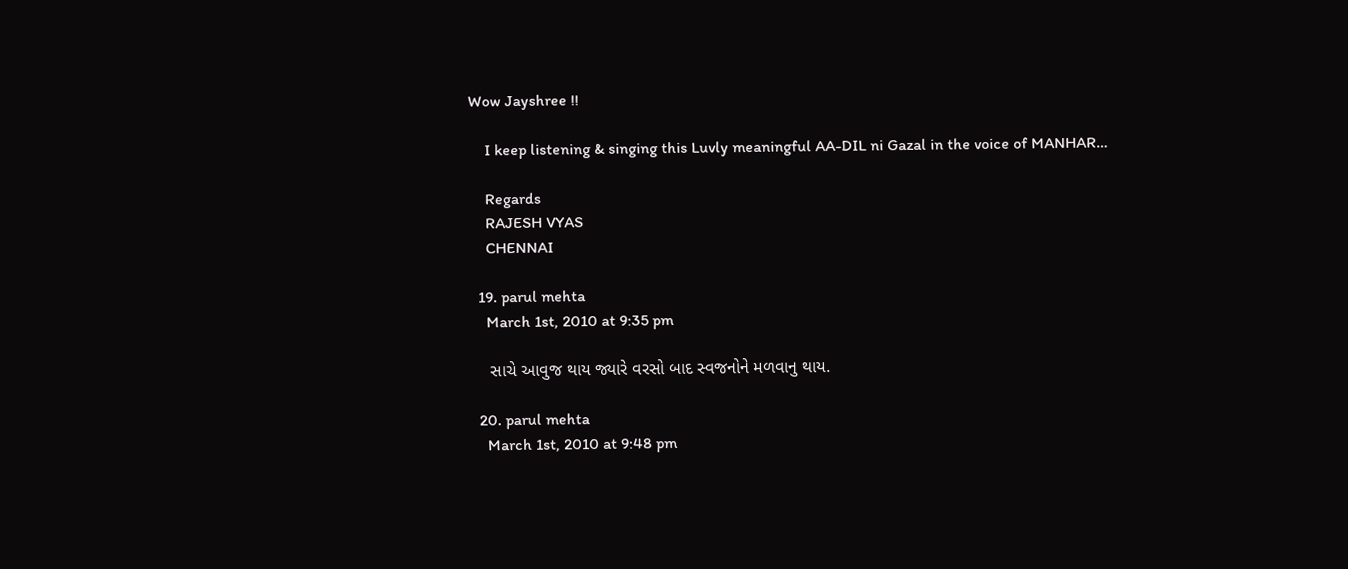Wow Jayshree !!

    I keep listening & singing this Luvly meaningful AA-DIL ni Gazal in the voice of MANHAR…

    Regards
    RAJESH VYAS
    CHENNAI

  19. parul mehta
    March 1st, 2010 at 9:35 pm

    સાચે આવુજ થાય જ્યારે વરસો બાદ સ્વજનોને મળવાનુ થાય.

  20. parul mehta
    March 1st, 2010 at 9:48 pm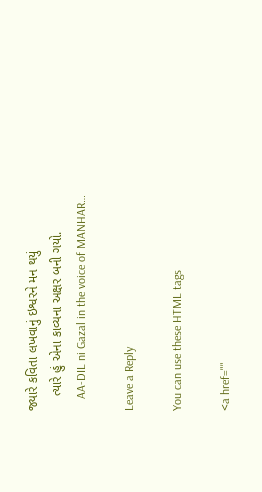જ્યારે કવિતા લખવાનું ઇશ્વરને મન થયું
    ત્યારે હું એના કાવ્યના અક્ષર બની ગયો.
    AA-DIL ni Gazal in the voice of MANHAR…

Leave a Reply

You can use these HTML tags

<a href=""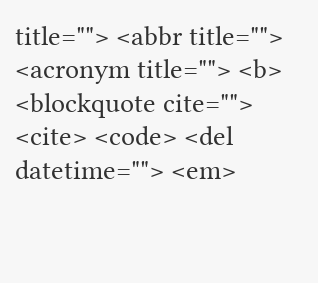title=""> <abbr title=""> <acronym title=""> <b> <blockquote cite=""> <cite> <code> <del datetime=""> <em>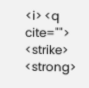<i> <q cite=""> <strike> <strong>